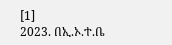[1]
2023. በኢ.ኦ.ተ.ቤ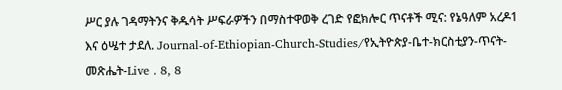ሥር ያሉ ገዳማትንና ቅዱሳት ሥፍራዎችን በማስተዋወቅ ረገድ የፎክሎር ጥናቶች ሚና: የኔዓለም አረዶ1 እና ዕሤተ ታደለ. Journal-of-Ethiopian-Church-Studies/የኢትዮጵያ-ቤተ-ክርስቲያን-ጥናት-መጽሔት-Live . 8, 8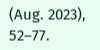(Aug. 2023), 52–77.